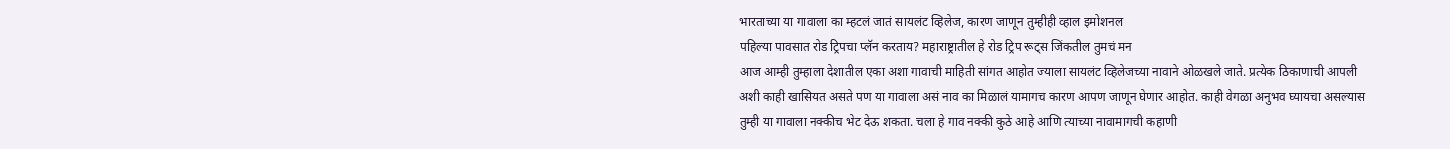भारताच्या या गावाला का म्हटलं जातं सायलंट व्हिलेज, कारण जाणून तुम्हीही व्हाल इमोशनल
पहिल्या पावसात रोड ट्रिपचा प्लॅन करताय? महाराष्ट्रातील हे रोड ट्रिप रूट्स जिंकतील तुमचं मन
आज आम्ही तुम्हाला देशातील एका अशा गावाची माहिती सांगत आहोत ज्याला सायलंट व्हिलेजच्या नावाने ओळखले जाते. प्रत्येक ठिकाणाची आपली अशी काही खासियत असते पण या गावाला असं नाव का मिळालं यामागच कारण आपण जाणून घेणार आहोत. काही वेगळा अनुभव घ्यायचा असल्यास तुम्ही या गावाला नक्कीच भेट देऊ शकता. चला हे गाव नक्की कुठे आहे आणि त्याच्या नावामागची कहाणी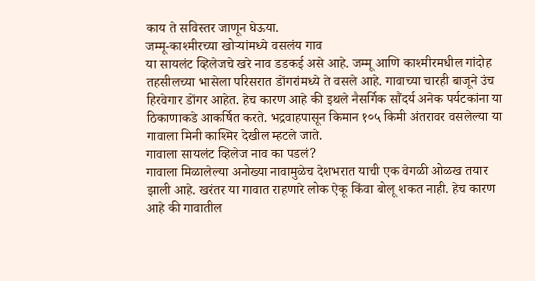काय ते सविस्तर जाणून घेऊया.
जम्मू-काश्मीरच्या खोऱ्यांमध्ये वसलंय गाव
या सायलंट व्हिलेजचे खरे नाव डडकई असे आहे. जम्मू आणि काश्मीरमधील गांदोह तहसीलच्या भासेला परिसरात डोंगरांमध्ये ते वसले आहे. गावाच्या चारही बाजूने उंच हिरवेगार डोंगर आहेत. हेच कारण आहे की इथले नैसर्गिक सौंदर्य अनेक पर्यटकांना या ठिकाणाकडे आकर्षित करते. भद्रवाहपासून किमान १०५ किमी अंतरावर वसलेल्या या गावाला मिनी काश्मिर देखील म्हटले जाते.
गावाला सायलंट व्हिलेज नाव का पडलं?
गावाला मिळालेल्या अनोख्या नावामुळेच देशभरात याची एक वेगळी ओळख तयार झाली आहे. खरंतर या गावात राहणारे लोक ऐकू किंवा बोलू शकत नाही. हेच कारण आहे की गावातील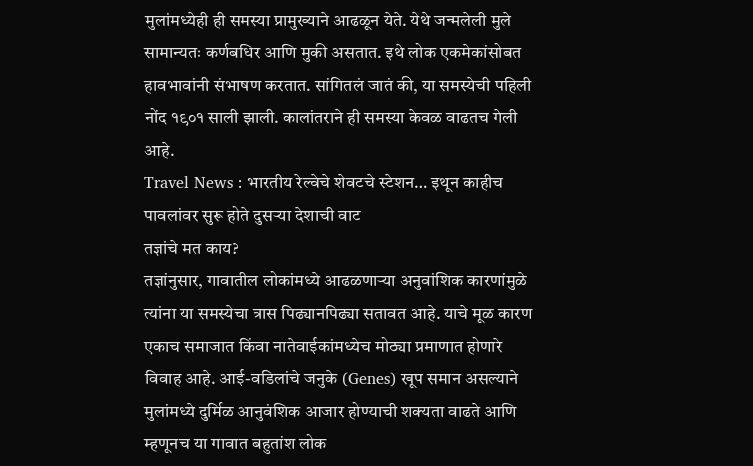मुलांमध्येही ही समस्या प्रामुख्याने आढळून येते. येथे जन्मलेली मुले सामान्यतः कर्णबधिर आणि मुकी असतात. इथे लोक एकमेकांसोबत हावभावांनी संभाषण करतात. सांगितलं जातं की, या समस्येची पहिली नोंद १९०१ साली झाली. कालांतराने ही समस्या केवळ वाढतच गेली आहे.
Travel News : भारतीय रेल्वेचे शेवटचे स्टेशन… इथून काहीच पावलांवर सुरू होते दुसऱ्या देशाची वाट
तज्ञांचे मत काय?
तज्ञांनुसार, गावातील लोकांमध्ये आढळणाऱ्या अनुवांशिक कारणांमुळे त्यांना या समस्येचा त्रास पिढ्यानपिढ्या सतावत आहे. याचे मूळ कारण एकाच समाजात किंवा नातेवाईकांमध्येच मोठ्या प्रमाणात होणारे विवाह आहे. आई-वडिलांचे जनुके (Genes) खूप समान असल्याने मुलांमध्ये दुर्मिळ आनुवंशिक आजार होण्याची शक्यता वाढते आणि म्हणूनच या गावात बहुतांश लोक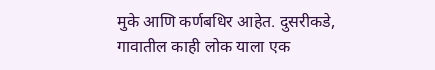मुके आणि कर्णबधिर आहेत. दुसरीकडे, गावातील काही लोक याला एक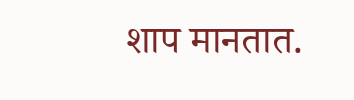शाप मानतात.